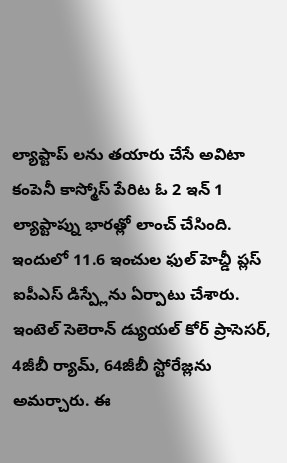ల్యాప్టాప్ లను తయారు చేసే అవిటా కంపెనీ కాస్మోస్ పేరిట ఓ 2 ఇన్ 1 ల్యాప్టాప్ను భారత్లో లాంచ్ చేసింది. ఇందులో 11.6 ఇంచుల ఫుల్ హెచ్డీ ప్లస్ ఐపీఎస్ డిస్ప్లేను ఏర్పాటు చేశారు. ఇంటెల్ సెలెరాన్ డ్యుయల్ కోర్ ప్రాసెసర్, 4జీబీ ర్యామ్, 64జీబీ స్టోరేజ్లను అమర్చారు. ఈ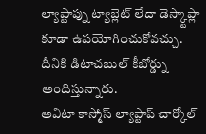ల్యాప్టాప్ను ట్యాబ్లెట్ లేదా డెస్క్టాప్లా కూడా ఉపయోగించుకోవచ్చు. దీనికి డిటాచబుల్ కీబోర్డ్ను అందిస్తున్నారు.
అవిటా కాస్మోస్ ల్యాప్టాప్ చార్కోల్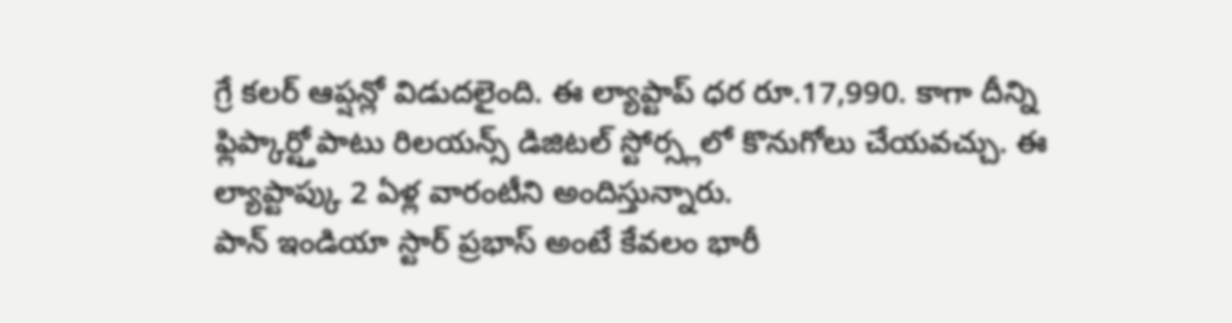గ్రే కలర్ ఆప్షన్లో విడుదలైంది. ఈ ల్యాప్టాప్ ధర రూ.17,990. కాగా దీన్ని ఫ్లిప్కార్ట్తోపాటు రిలయన్స్ డిజిటల్ స్టోర్స్లలో కొనుగోలు చేయవచ్చు. ఈ ల్యాప్టాప్కు 2 ఏళ్ల వారంటీని అందిస్తున్నారు.
పాన్ ఇండియా స్టార్ ప్రభాస్ అంటే కేవలం భారీ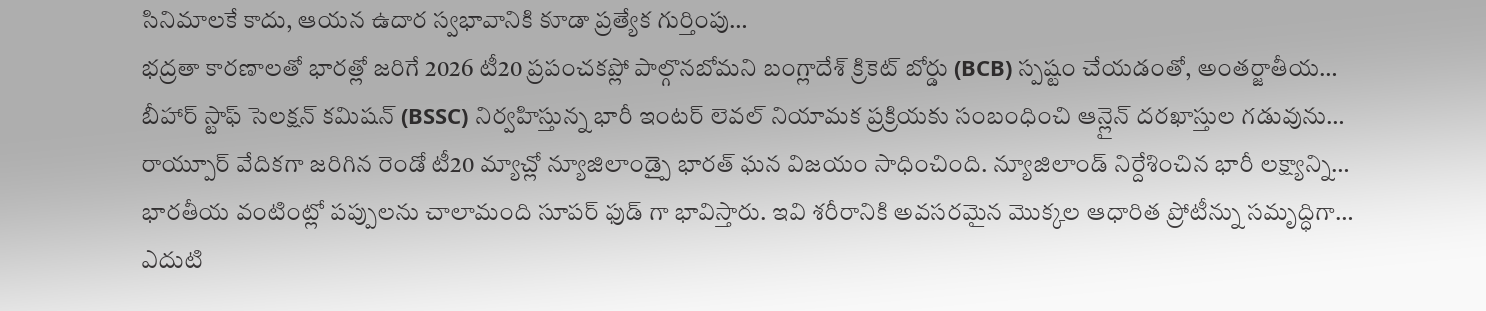సినిమాలకే కాదు, ఆయన ఉదార స్వభావానికి కూడా ప్రత్యేక గుర్తింపు…
భద్రతా కారణాలతో భారత్లో జరిగే 2026 టీ20 ప్రపంచకప్లో పాల్గొనబోమని బంగ్లాదేశ్ క్రికెట్ బోర్డు (BCB) స్పష్టం చేయడంతో, అంతర్జాతీయ…
బీహార్ స్టాఫ్ సెలక్షన్ కమిషన్ (BSSC) నిర్వహిస్తున్న భారీ ఇంటర్ లెవల్ నియామక ప్రక్రియకు సంబంధించి ఆన్లైన్ దరఖాస్తుల గడువును…
రాయ్పూర్ వేదికగా జరిగిన రెండో టీ20 మ్యాచ్లో న్యూజిలాండ్పై భారత్ ఘన విజయం సాధించింది. న్యూజిలాండ్ నిర్దేశించిన భారీ లక్ష్యాన్ని…
భారతీయ వంటింట్లో పప్పులను చాలామంది సూపర్ ఫుడ్ గా భావిస్తారు. ఇవి శరీరానికి అవసరమైన మొక్కల ఆధారిత ప్రోటీన్ను సమృద్ధిగా…
ఎదుటి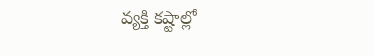వ్యక్తి కష్టాల్లో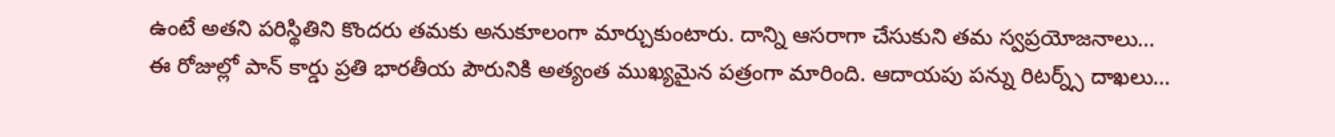ఉంటే అతని పరిస్థితిని కొందరు తమకు అనుకూలంగా మార్చుకుంటారు. దాన్ని ఆసరాగా చేసుకుని తమ స్వప్రయోజనాలు…
ఈ రోజుల్లో పాన్ కార్డు ప్రతి భారతీయ పౌరునికి అత్యంత ముఖ్యమైన పత్రంగా మారింది. ఆదాయపు పన్ను రిటర్న్స్ దాఖలు…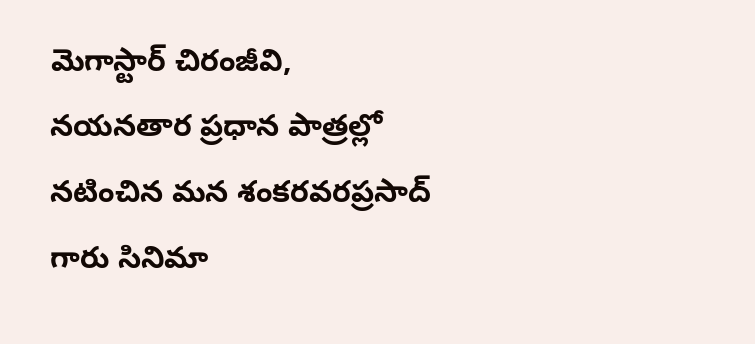మెగాస్టార్ చిరంజీవి, నయనతార ప్రధాన పాత్రల్లో నటించిన మన శంకరవరప్రసాద్ గారు సినిమా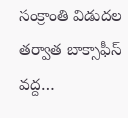సంక్రాంతి విడుదల తర్వాత బాక్సాఫీస్ వద్ద…